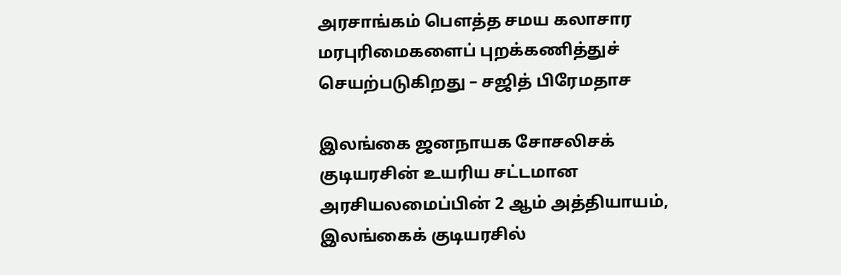அரசாங்கம் பௌத்த சமய கலாசார மரபுரிமைகளைப் புறக்கணித்துச் செயற்படுகிறது – சஜித் பிரேமதாச

இலங்கை ஜனநாயக சோசலிசக் குடியரசின் உயரிய சட்டமான அரசியலமைப்பின் 2 ஆம் அத்தியாயம், இலங்கைக் குடியரசில்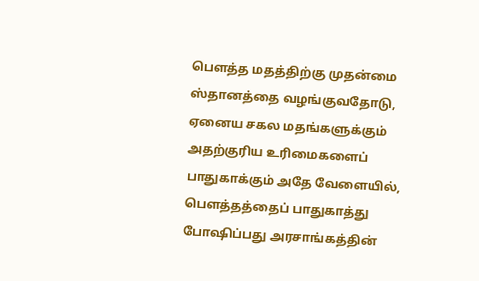பௌத்த மதத்திற்கு முதன்மை ஸ்தானத்தை வழங்குவதோடு, ஏனைய சகல மதங்களுக்கும் அதற்குரிய உரிமைகளைப் பாதுகாக்கும் அதே வேளையில், பௌத்தத்தைப் பாதுகாத்து போஷிப்பது அரசாங்கத்தின்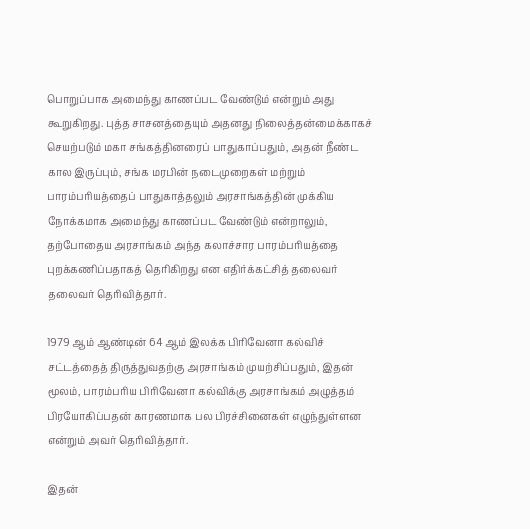பொறுப்பாக அமைந்து காணப்பட வேண்டும் என்றும் அது கூறுகிறது. புத்த சாசனத்தையும் அதனது நிலைத்தன்மைக்காகச் செயற்படும் மகா சங்கத்தினரைப் பாதுகாப்பதும், அதன் நீண்ட கால இருப்பும், சங்க மரபின் நடைமுறைகள் மற்றும் பாரம்பரியத்தைப் பாதுகாத்தலும் அரசாங்கத்தின் முக்கிய நோக்கமாக அமைந்து காணப்பட வேண்டும் என்றாலும், தற்போதைய அரசாங்கம் அந்த கலாச்சார பாரம்பரியத்தை புறக்கணிப்பதாகத் தெரிகிறது என எதிர்க்கட்சித் தலைவர் தலைவர் தெரிவித்தார்.

1979 ஆம் ஆண்டின் 64 ஆம் இலக்க பிரிவேனா கல்விச் சட்டத்தைத் திருத்துவதற்கு அரசாங்கம் முயற்சிப்பதும், இதன் மூலம், பாரம்பரிய பிரிவேனா கல்விக்கு அரசாங்கம் அழுத்தம் பிரயோகிப்பதன் காரணமாக பல பிரச்சினைகள் எழுந்துள்ளன என்றும் அவர் தெரிவித்தார்.

இதன்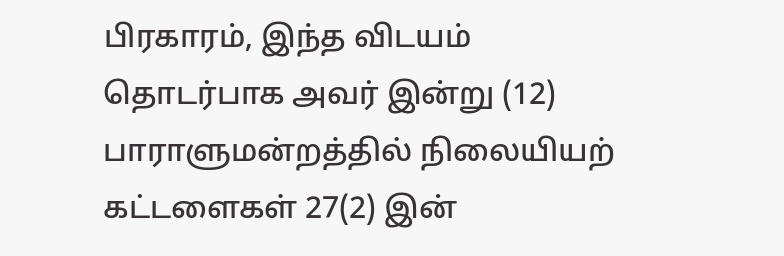பிரகாரம், இந்த விடயம் தொடர்பாக அவர் இன்று (12) பாராளுமன்றத்தில் நிலையியற் கட்டளைகள் 27(2) இன்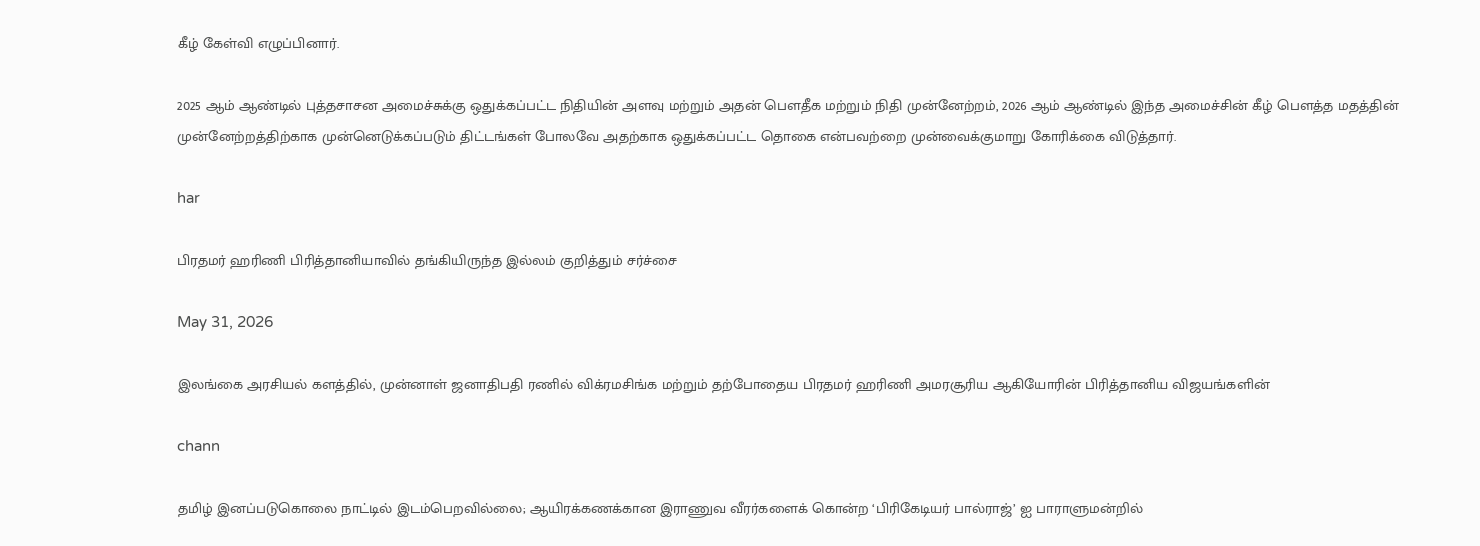கீழ் கேள்வி எழுப்பினார்.

2025 ஆம் ஆண்டில் புத்தசாசன அமைச்சுக்கு ஒதுக்கப்பட்ட நிதியின் அளவு மற்றும் அதன் பௌதீக மற்றும் நிதி முன்னேற்றம், 2026 ஆம் ஆண்டில் இந்த அமைச்சின் கீழ் பௌத்த மதத்தின் முன்னேற்றத்திற்காக முன்னெடுக்கப்படும் திட்டங்கள் போலவே அதற்காக ஒதுக்கப்பட்ட தொகை என்பவற்றை முன்வைக்குமாறு கோரிக்கை விடுத்தார்.

har

பிரதமர் ஹரிணி பிரித்தானியாவில் தங்கியிருந்த இல்லம் குறித்தும் சர்ச்சை

May 31, 2026

இலங்கை அரசியல் களத்தில், முன்னாள் ஜனாதிபதி ரணில் விக்ரமசிங்க மற்றும் தற்போதைய பிரதமர் ஹரிணி அமரசூரிய ஆகியோரின் பிரித்தானிய விஜயங்களின்

chann

தமிழ் இனப்படுகொலை நாட்டில் இடம்பெறவில்லை; ஆயிரக்கணக்கான இராணுவ வீரர்களைக் கொன்ற ‘பிரிகேடியர் பால்ராஜ்’ ஐ பாராளுமன்றில்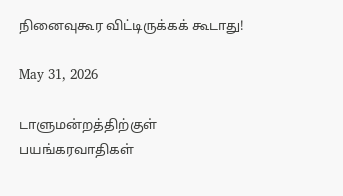நினைவுகூர விட்டிருக்கக் கூடாது!

May 31, 2026

டாளுமன்றத்திற்குள் பயங்கரவாதிகள்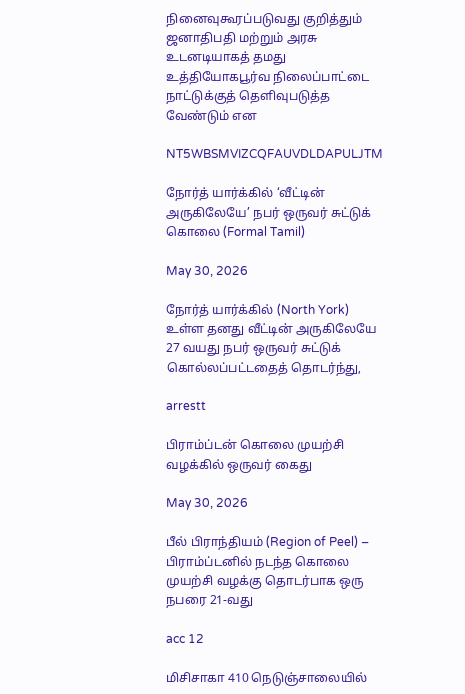நினைவுகூரப்படுவது குறித்தும் ஜனாதிபதி மற்றும் அரசு உடனடியாகத் தமது உத்தியோகபூர்வ நிலைப்பாட்டை நாட்டுக்குத் தெளிவுபடுத்த வேண்டும் என

NT5WBSMVIZCQFAUVDLDAPULJTM

நோர்த் யார்க்கில் ‘வீட்டின் அருகிலேயே’ நபர் ஒருவர் சுட்டுக் கொலை (Formal Tamil)

May 30, 2026

நோர்த் யார்க்கில் (North York) உள்ள தனது வீட்டின் அருகிலேயே 27 வயது நபர் ஒருவர் சுட்டுக் கொல்லப்பட்டதைத் தொடர்ந்து,

arrestt

பிராம்ப்டன் கொலை முயற்சி வழக்கில் ஒருவர் கைது

May 30, 2026

பீல் பிராந்தியம் (Region of Peel) – பிராம்ப்டனில் நடந்த கொலை முயற்சி வழக்கு தொடர்பாக ஒரு நபரை 21-வது

acc 12

மிசிசாகா 410 நெடுஞ்சாலையில்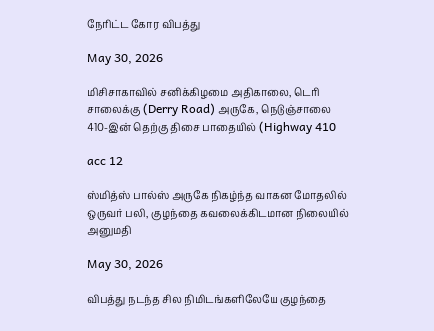நேரிட்ட கோர விபத்து

May 30, 2026

மிசிசாகாவில் சனிக்கிழமை அதிகாலை, டெரி சாலைக்கு (Derry Road) அருகே, நெடுஞ்சாலை 410-இன் தெற்கு திசை பாதையில் (Highway 410

acc 12

ஸ்மித்ஸ் பால்ஸ் அருகே நிகழ்ந்த வாகன மோதலில் ஒருவர் பலி, குழந்தை கவலைக்கிடமான நிலையில் அனுமதி

May 30, 2026

விபத்து நடந்த சில நிமிடங்களிலேயே குழந்தை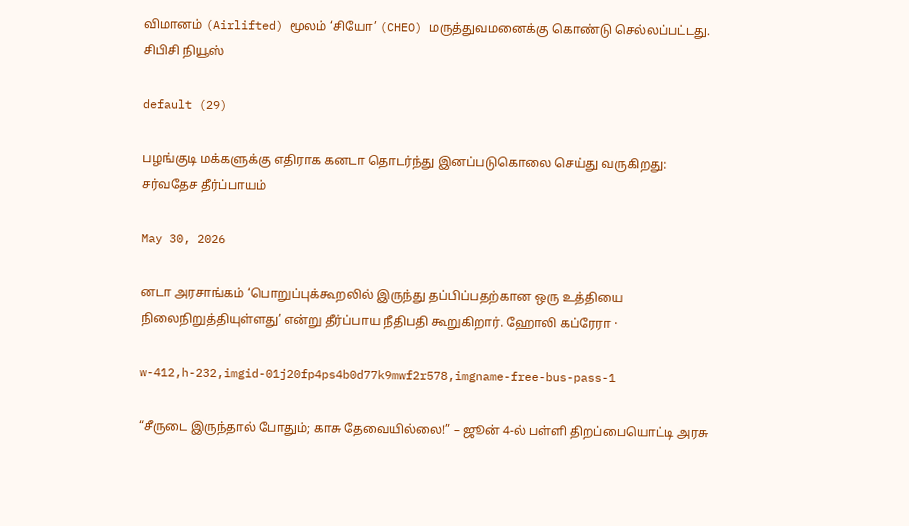விமானம் (Airlifted) மூலம் ‘சியோ’ (CHEO) மருத்துவமனைக்கு கொண்டு செல்லப்பட்டது. சிபிசி நியூஸ்

default (29)

பழங்குடி மக்களுக்கு எதிராக கனடா தொடர்ந்து இனப்படுகொலை செய்து வருகிறது: சர்வதேச தீர்ப்பாயம்

May 30, 2026

னடா அரசாங்கம் ‘பொறுப்புக்கூறலில் இருந்து தப்பிப்பதற்கான ஒரு உத்தியை நிலைநிறுத்தியுள்ளது’ என்று தீர்ப்பாய நீதிபதி கூறுகிறார். ஹோலி கப்ரேரா ·

w-412,h-232,imgid-01j20fp4ps4b0d77k9mwf2r578,imgname-free-bus-pass-1

“சீருடை இருந்தால் போதும்; காசு தேவையில்லை!” – ஜூன் 4-ல் பள்ளி திறப்பையொட்டி அரசு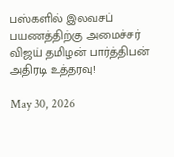பஸ்களில் இலவசப் பயணத்திற்கு அமைச்சர் விஜய் தமிழன் பார்த்திபன் அதிரடி உத்தரவு!

May 30, 2026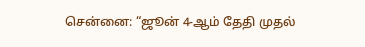சென்னை: “ஜூன் 4-ஆம் தேதி முதல்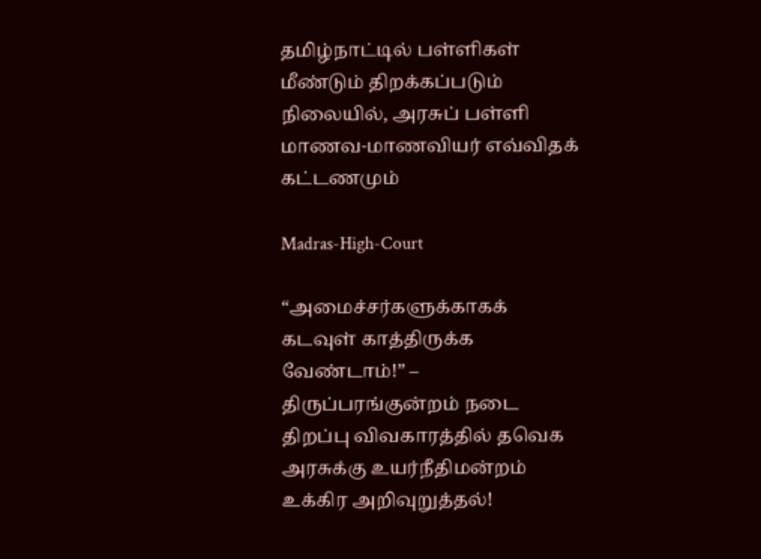தமிழ்நாட்டில் பள்ளிகள் மீண்டும் திறக்கப்படும் நிலையில், அரசுப் பள்ளி மாணவ-மாணவியர் எவ்விதக் கட்டணமும்

Madras-High-Court

“அமைச்சர்களுக்காகக் கடவுள் காத்திருக்க வேண்டாம்!” – திருப்பரங்குன்றம் நடை திறப்பு விவகாரத்தில் தவெக அரசுக்கு உயர்நீதிமன்றம் உக்கிர அறிவுறுத்தல்!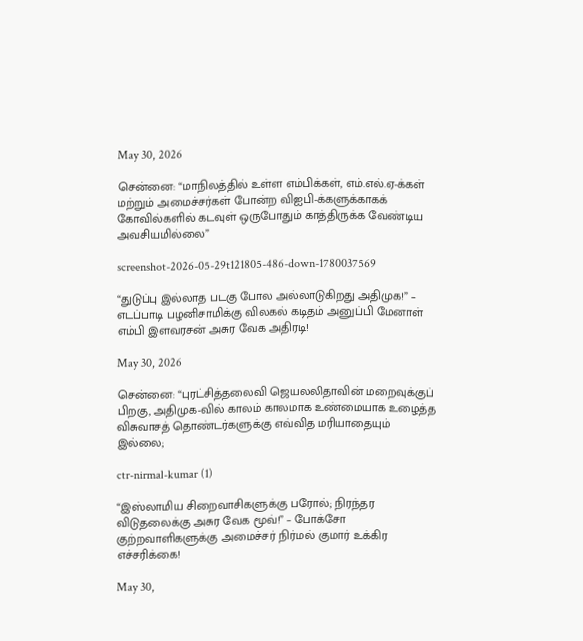May 30, 2026

சென்னை: “மாநிலத்தில் உள்ள எம்பிக்கள், எம்.எல்.ஏ-க்கள் மற்றும் அமைச்சர்கள் போன்ற விஐபி-க்களுக்காகக் கோவில்களில் கடவுள் ஒருபோதும் காத்திருக்க வேண்டிய அவசியமில்லை”

screenshot-2026-05-29t121805-486-down-1780037569

“துடுப்பு இல்லாத படகு போல அல்லாடுகிறது அதிமுக!” – எடப்பாடி பழனிசாமிக்கு விலகல் கடிதம் அனுப்பி மேனாள் எம்பி இளவரசன் அசுர வேக அதிரடி!

May 30, 2026

சென்னை: “புரட்சித்தலைவி ஜெயலலிதாவின் மறைவுக்குப் பிறகு, அதிமுக-வில் காலம் காலமாக உண்மையாக உழைத்த விசுவாசத் தொண்டர்களுக்கு எவ்வித மரியாதையும் இல்லை;

ctr-nirmal-kumar (1)

“இஸ்லாமிய சிறைவாசிகளுக்கு பரோல்; நிரந்தர விடுதலைக்கு அசுர வேக மூவ்!” – போக்சோ குற்றவாளிகளுக்கு அமைச்சர் நிர்மல் குமார் உக்கிர எச்சரிக்கை!

May 30,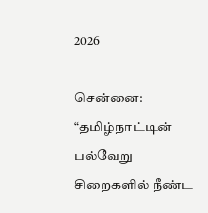2026

சென்னை: “தமிழ்நாட்டின் பல்வேறு சிறைகளில் நீண்ட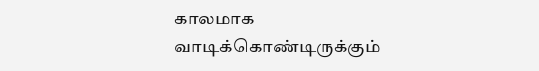காலமாக வாடிக்கொண்டிருக்கும்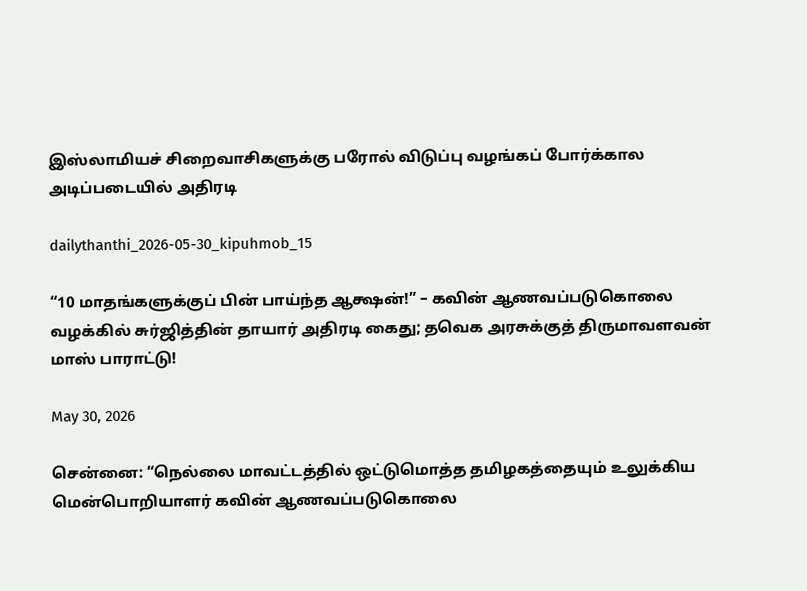இஸ்லாமியச் சிறைவாசிகளுக்கு பரோல் விடுப்பு வழங்கப் போர்க்கால அடிப்படையில் அதிரடி

dailythanthi_2026-05-30_kipuhmob_15

“10 மாதங்களுக்குப் பின் பாய்ந்த ஆக்ஷன்!” – கவின் ஆணவப்படுகொலை வழக்கில் சுர்ஜித்தின் தாயார் அதிரடி கைது; தவெக அரசுக்குத் திருமாவளவன் மாஸ் பாராட்டு!

May 30, 2026

சென்னை: “நெல்லை மாவட்டத்தில் ஒட்டுமொத்த தமிழகத்தையும் உலுக்கிய மென்பொறியாளர் கவின் ஆணவப்படுகொலை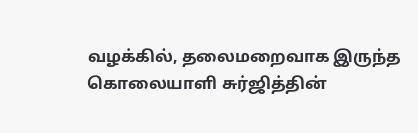வழக்கில், தலைமறைவாக இருந்த கொலையாளி சுர்ஜித்தின்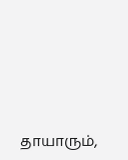தாயாரும்,